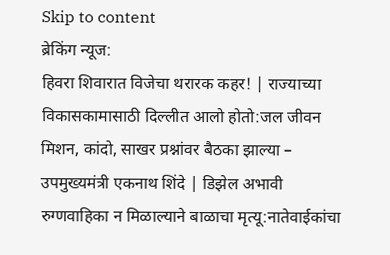Skip to content
ब्रेकिंग न्यूज:
हिवरा शिवारात विजेचा थरारक कहर! | राज्याच्या विकासकामासाठी दिल्लीत आलो होतो:जल जीवन मिशन, कांदो, साखर प्रश्नांवर बैठका झाल्या – उपमुख्यमंत्री एकनाथ शिंदे | डिझेल अभावी रुग्णवाहिका न मिळाल्याने बाळाचा मृत्यू:नातेवाईकांचा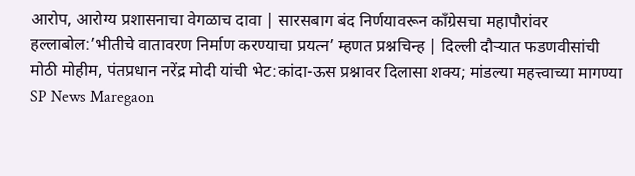आरोप, आरोग्य प्रशासनाचा वेगळाच दावा | सारसबाग बंद निर्णयावरून काँग्रेसचा महापौरांवर हल्लाबोल:’भीतीचे वातावरण निर्माण करण्याचा प्रयत्न’ म्हणत प्रश्नचिन्ह | दिल्ली दौऱ्यात फडणवीसांची मोठी मोहीम, पंतप्रधान नरेंद्र मोदी यांची भेट:कांदा-ऊस प्रश्नावर दिलासा शक्य; मांडल्या महत्त्वाच्या मागण्या
SP News Maregaon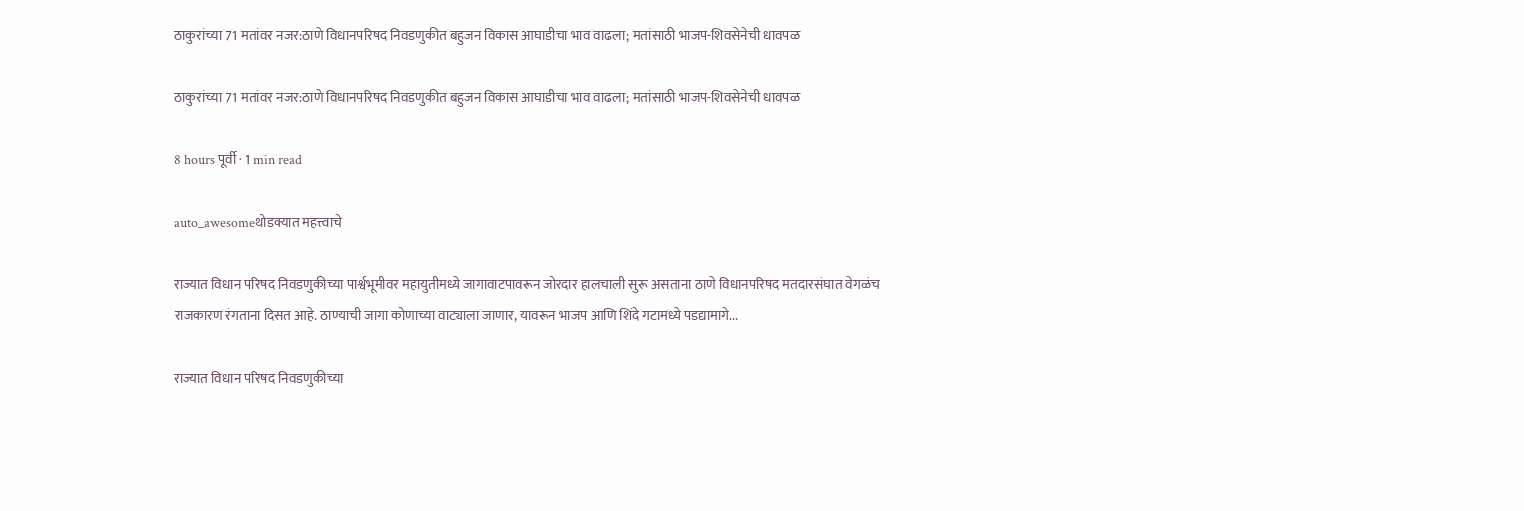ठाकुरांच्या 71 मतांवर नजर:ठाणे विधानपरिषद निवडणुकीत बहुजन विकास आघाडीचा भाव वाढला; मतांसाठी भाजप-शिवसेनेची धावपळ

ठाकुरांच्या 71 मतांवर नजर:ठाणे विधानपरिषद निवडणुकीत बहुजन विकास आघाडीचा भाव वाढला; मतांसाठी भाजप-शिवसेनेची धावपळ

8 hours पूर्वी · 1 min read

auto_awesomeथोडक्यात महत्त्वाचे

राज्यात विधान परिषद निवडणुकीच्या पार्श्वभूमीवर महायुतीमध्ये जागावाटपावरून जोरदार हालचाली सुरू असताना ठाणे विधानपरिषद मतदारसंघात वेगळंच राजकारण रंगताना दिसत आहे. ठाण्याची जागा कोणाच्या वाट्याला जाणार, यावरून भाजप आणि शिंदे गटामध्ये पडद्यामागे...

राज्यात विधान परिषद निवडणुकीच्या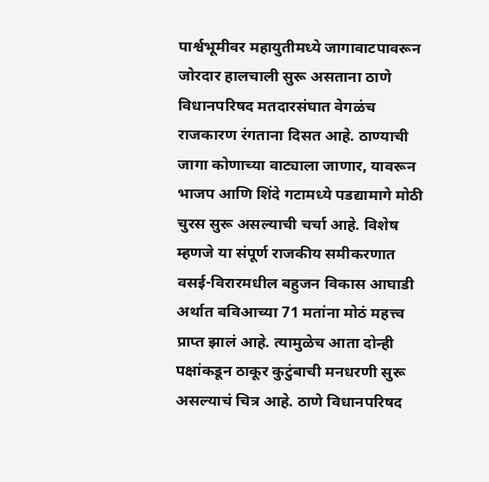पार्श्वभूमीवर महायुतीमध्ये जागावाटपावरून जोरदार हालचाली सुरू असताना ठाणे विधानपरिषद मतदारसंघात वेगळंच राजकारण रंगताना दिसत आहे. ठाण्याची जागा कोणाच्या वाट्याला जाणार, यावरून भाजप आणि शिंदे गटामध्ये पडद्यामागे मोठी चुरस सुरू असल्याची चर्चा आहे. विशेष म्हणजे या संपूर्ण राजकीय समीकरणात वसई-विरारमधील बहुजन विकास आघाडी अर्थात बविआच्या 71 मतांना मोठं महत्त्व प्राप्त झालं आहे. त्यामुळेच आता दोन्ही पक्षांकडून ठाकूर कुटुंबाची मनधरणी सुरू असल्याचं चित्र आहे. ठाणे विधानपरिषद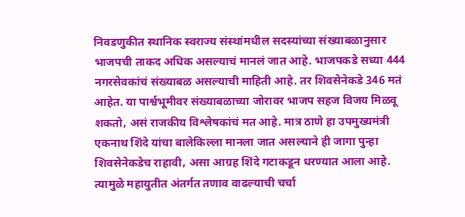निवडणुकीत स्थानिक स्वराज्य संस्थांमधील सदस्यांच्या संख्याबळानुसार भाजपची ताकद अधिक असल्याचं मानलं जात आहे. भाजपकडे सध्या 444 नगरसेवकांचं संख्याबळ असल्याची माहिती आहे. तर शिवसेनेकडे 346 मतं आहेत. या पार्श्वभूमीवर संख्याबळाच्या जोरावर भाजप सहज विजय मिळवू शकतो, असं राजकीय विश्लेषकांचं मत आहे. मात्र ठाणे हा उपमुख्यमंत्री एकनाथ शिंदे यांचा बालेकिल्ला मानला जात असल्याने ही जागा पुन्हा शिवसेनेकडेच राहावी, असा आग्रह शिंदे गटाकडून धरण्यात आला आहे. त्यामुळे महायुतीत अंतर्गत तणाव वाढल्याची चर्चा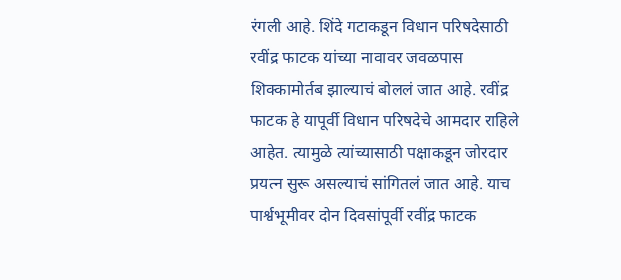रंगली आहे. शिंदे गटाकडून विधान परिषदेसाठी रवींद्र फाटक यांच्या नावावर जवळपास शिक्कामोर्तब झाल्याचं बोललं जात आहे. रवींद्र फाटक हे यापूर्वी विधान परिषदेचे आमदार राहिले आहेत. त्यामुळे त्यांच्यासाठी पक्षाकडून जोरदार प्रयत्न सुरू असल्याचं सांगितलं जात आहे. याच पार्श्वभूमीवर दोन दिवसांपूर्वी रवींद्र फाटक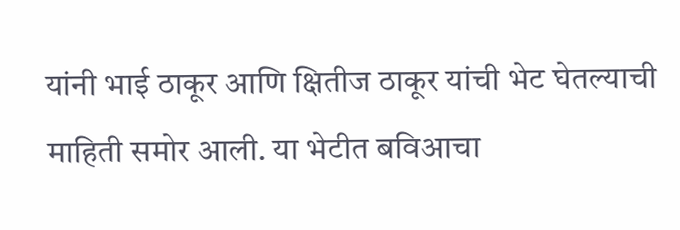यांनी भाई ठाकूर आणि क्षितीज ठाकूर यांची भेट घेतल्याची माहिती समोर आली. या भेटीत बविआचा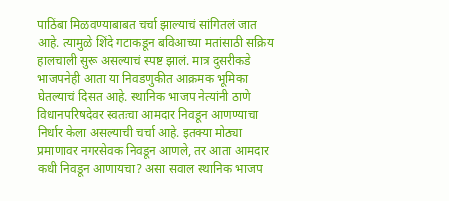पाठिंबा मिळवण्याबाबत चर्चा झाल्याचं सांगितलं जात आहे. त्यामुळे शिंदे गटाकडून बविआच्या मतांसाठी सक्रिय हालचाली सुरू असल्याचं स्पष्ट झालं. मात्र दुसरीकडे भाजपनेही आता या निवडणुकीत आक्रमक भूमिका घेतल्याचं दिसत आहे. स्थानिक भाजप नेत्यांनी ठाणे विधानपरिषदेवर स्वतःचा आमदार निवडून आणण्याचा निर्धार केला असल्याची चर्चा आहे. इतक्या मोठ्या प्रमाणावर नगरसेवक निवडून आणले, तर आता आमदार कधी निवडून आणायचा? असा सवाल स्थानिक भाजप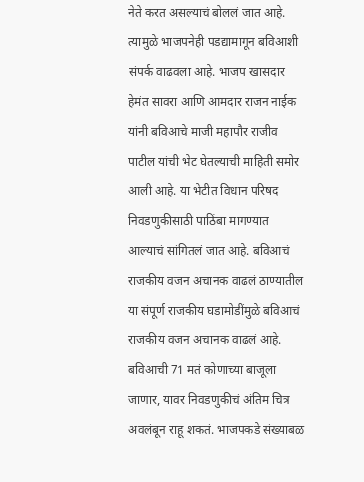नेते करत असल्याचं बोललं जात आहे. त्यामुळे भाजपनेही पडद्यामागून बविआशी संपर्क वाढवला आहे. भाजप खासदार हेमंत सावरा आणि आमदार राजन नाईक यांनी बविआचे माजी महापौर राजीव पाटील यांची भेट घेतल्याची माहिती समोर आली आहे. या भेटीत विधान परिषद निवडणुकीसाठी पाठिंबा मागण्यात आल्याचं सांगितलं जात आहे. बविआचं राजकीय वजन अचानक वाढलं ठाण्यातील या संपूर्ण राजकीय घडामोडींमुळे बविआचं राजकीय वजन अचानक वाढलं आहे. बविआची 71 मतं कोणाच्या बाजूला जाणार, यावर निवडणुकीचं अंतिम चित्र अवलंबून राहू शकतं. भाजपकडे संख्याबळ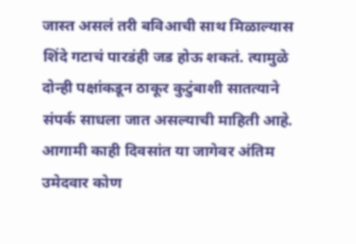जास्त असलं तरी बविआची साथ मिळाल्यास शिंदे गटाचं पारडंही जड होऊ शकतं. त्यामुळे दोन्ही पक्षांकडून ठाकूर कुटुंबाशी सातत्याने संपर्क साधला जात असल्याची माहिती आहे. आगामी काही दिवसांत या जागेवर अंतिम उमेदवार कोण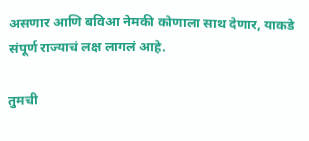असणार आणि बविआ नेमकी कोणाला साथ देणार, याकडे संपूर्ण राज्याचं लक्ष लागलं आहे.

तुमची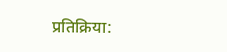प्रतिक्रिया: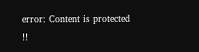error: Content is protected !!